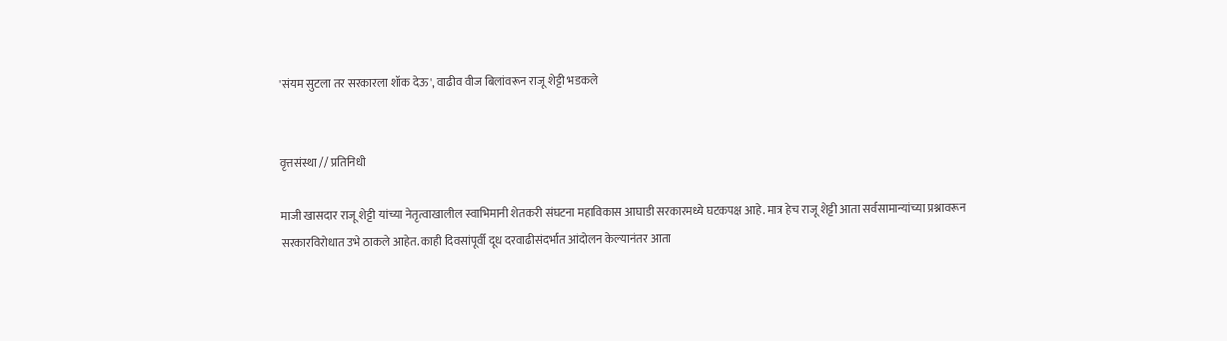'संयम सुटला तर सरकारला शॉक देऊ', वाढीव वीज बिलांवरून राजू शेट्टी भडकले


वृत्तसंस्था // प्रतिनिधी

माजी खासदार राजू शेट्टी यांच्या नेतृत्वाखालील स्वाभिमानी शेतकरी संघटना महाविकास आघाडी सरकारमध्ये घटकपक्ष आहे. मात्र हेच राजू शेट्टी आता सर्वसामान्यांच्या प्रश्नावरून सरकारविरोधात उभे ठाकले आहेत. काही दिवसांपूर्वी दूध दरवाढीसंदर्भात आंदोलन केल्यानंतर आता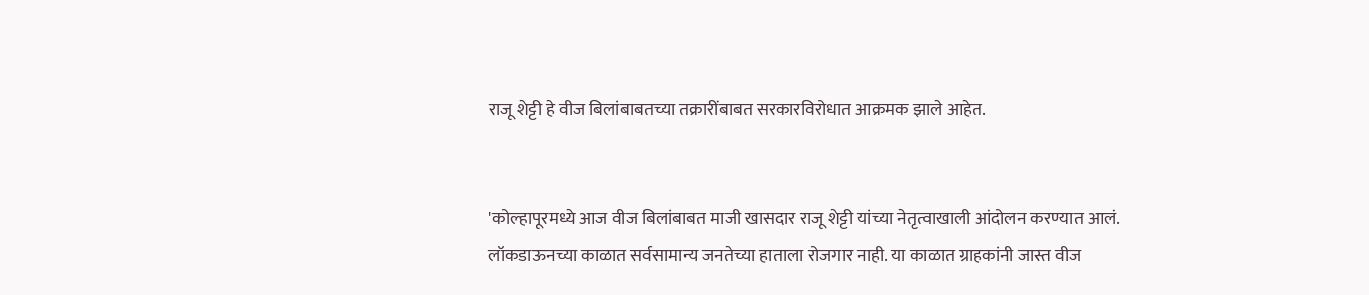राजू शेट्टी हे वीज बिलांबाबतच्या तक्रारींबाबत सरकारविरोधात आक्रमक झाले आहेत.


'कोल्हापूरमध्ये आज वीज बिलांबाबत माजी खासदार राजू शेट्टी यांच्या नेतृत्वाखाली आंदोलन करण्यात आलं. लॉकडाऊनच्या काळात सर्वसामान्य जनतेच्या हाताला रोजगार नाही. या काळात ग्राहकांनी जास्त वीज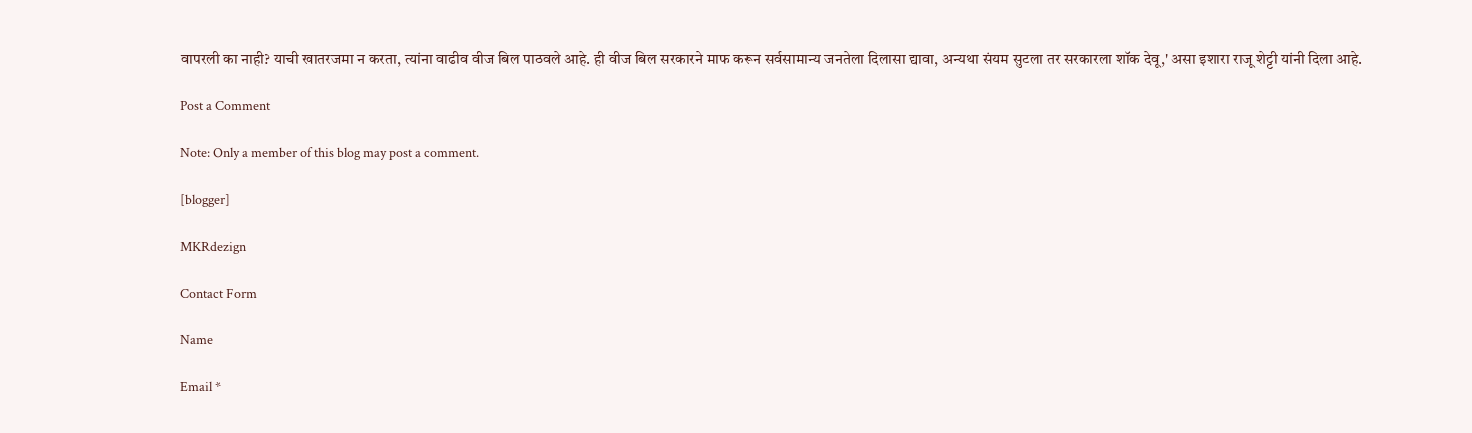वापरली का नाही? याची खातरजमा न करता, त्यांना वाढीव वीज बिल पाठवले आहे. ही वीज बिल सरकारने माफ करून सर्वसामान्य जनतेला दिलासा द्यावा, अन्यथा संयम सुटला तर सरकारला शॉक देवू,' असा इशारा राजू शेट्टी यांनी दिला आहे.

Post a Comment

Note: Only a member of this blog may post a comment.

[blogger]

MKRdezign

Contact Form

Name

Email *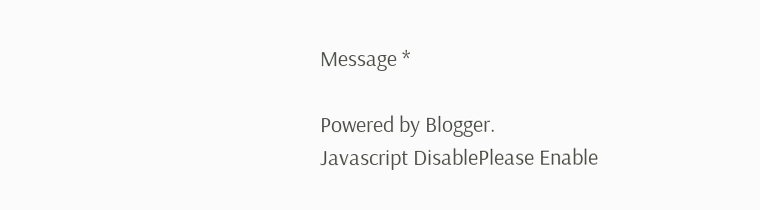Message *

Powered by Blogger.
Javascript DisablePlease Enable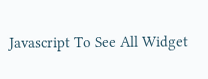Javascript To See All Widget